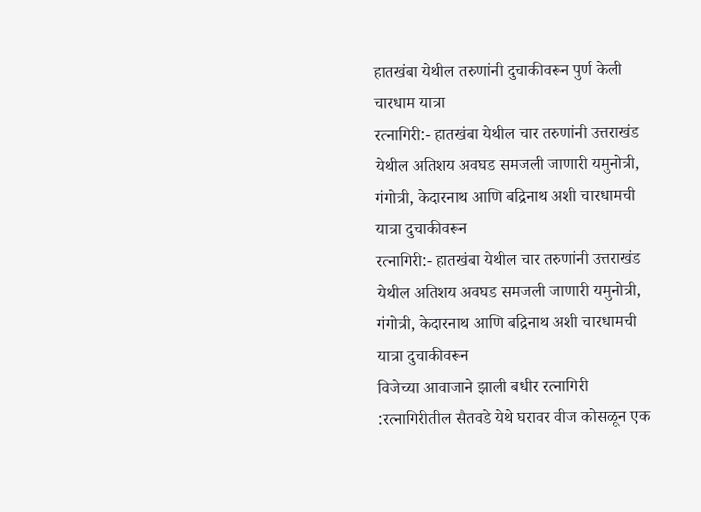हातखंबा येथील तरुणांनी दुचाकीवरून पुर्ण केली चारधाम यात्रा
रत्नागिरी:- हातखंबा येथील चार तरुणांनी उत्तराखंड येथील अतिशय अवघड समजली जाणारी यमुनोत्री, गंगोत्री, केदारनाथ आणि बद्रिनाथ अशी चारधामची यात्रा दुचाकीवरून
रत्नागिरी:- हातखंबा येथील चार तरुणांनी उत्तराखंड येथील अतिशय अवघड समजली जाणारी यमुनोत्री, गंगोत्री, केदारनाथ आणि बद्रिनाथ अशी चारधामची यात्रा दुचाकीवरून
विजेच्या आवाजाने झाली बधीर रत्नागिरी :रत्नागिरीतील सैतवडे येथे घरावर वीज कोसळून एक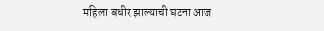महिला बधीर झाल्याची घटना आज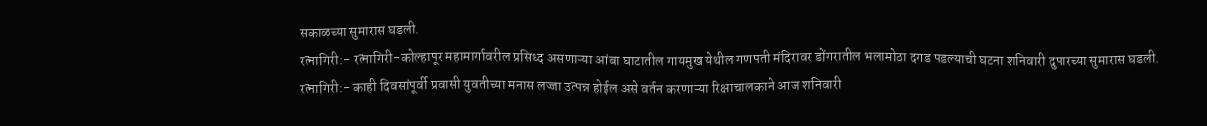सकाळच्या सुमारास घडली.
रत्नागिरी:- रत्नागिरी-कोल्हापूर महामार्गावरील प्रसिध्द असणाऱ्या आंबा घाटातील गायमुख येथील गणपती मंदिरावर डोंगरातील भलामोठा दगड पडल्याची घटना शनिवारी दुपारच्या सुमारास घडली.
रत्नागिरी:- काही दिवसांपूर्वी प्रवासी युवतीच्या मनास लज्जा उत्पन्न होईल असे वर्तन करणाऱ्या रिक्षाचालकाने आज शनिवारी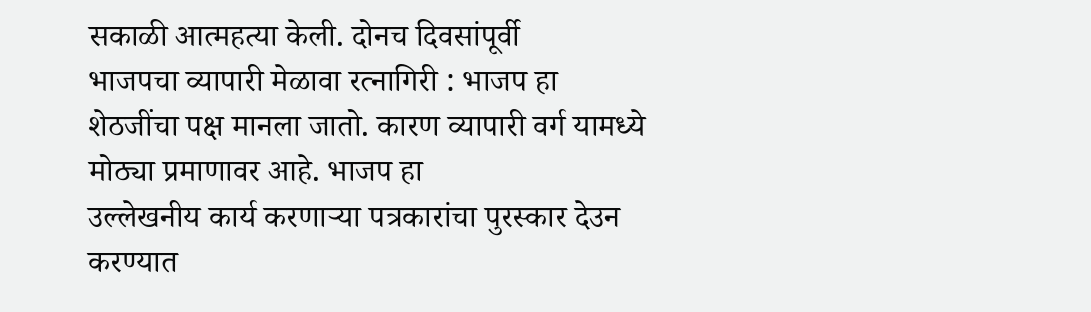सकाळी आत्महत्या केली. दोनच दिवसांपूर्वी
भाजपचा व्यापारी मेळावा रत्नागिरी : भाजप हा शेठजींचा पक्ष मानला जातो. कारण व्यापारी वर्ग यामध्ये मोठ्या प्रमाणावर आहे. भाजप हा
उल्लेखनीय कार्य करणाऱ्या पत्रकारांचा पुरस्कार देउन करण्यात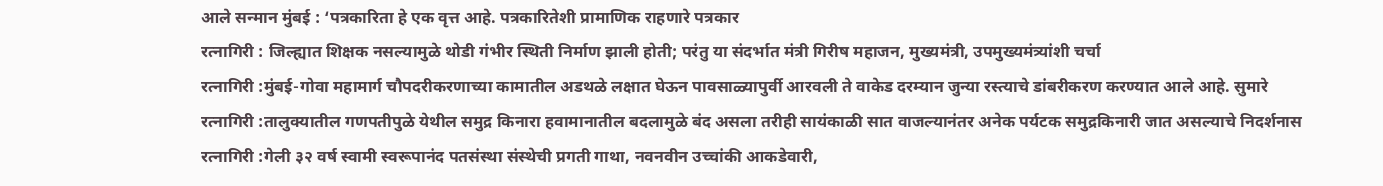आले सन्मान मुंबई : ‘पत्रकारिता हे एक वृत्त आहे. पत्रकारितेशी प्रामाणिक राहणारे पत्रकार
रत्नागिरी : जिल्ह्यात शिक्षक नसल्यामुळे थोडी गंभीर स्थिती निर्माण झाली होती; परंतु या संदर्भात मंत्री गिरीष महाजन, मुख्यमंत्री, उपमुख्यमंत्र्यांशी चर्चा
रत्नागिरी :मुंबई-गोवा महामार्ग चौपदरीकरणाच्या कामातील अडथळे लक्षात घेऊन पावसाळ्यापुर्वी आरवली ते वाकेड दरम्यान जुन्या रस्त्याचे डांबरीकरण करण्यात आले आहे. सुमारे
रत्नागिरी :तालुक्यातील गणपतीपुळे येथील समुद्र किनारा हवामानातील बदलामुळे बंद असला तरीही सायंकाळी सात वाजल्यानंतर अनेक पर्यटक समुद्रकिनारी जात असल्याचे निदर्शनास
रत्नागिरी :गेली ३२ वर्ष स्वामी स्वरूपानंद पतसंस्था संस्थेची प्रगती गाथा, नवनवीन उच्चांकी आकडेवारी,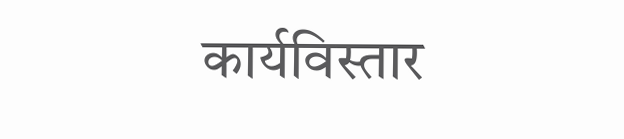कार्यविस्तार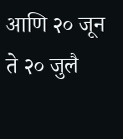आणि २० जून ते २० जुलै